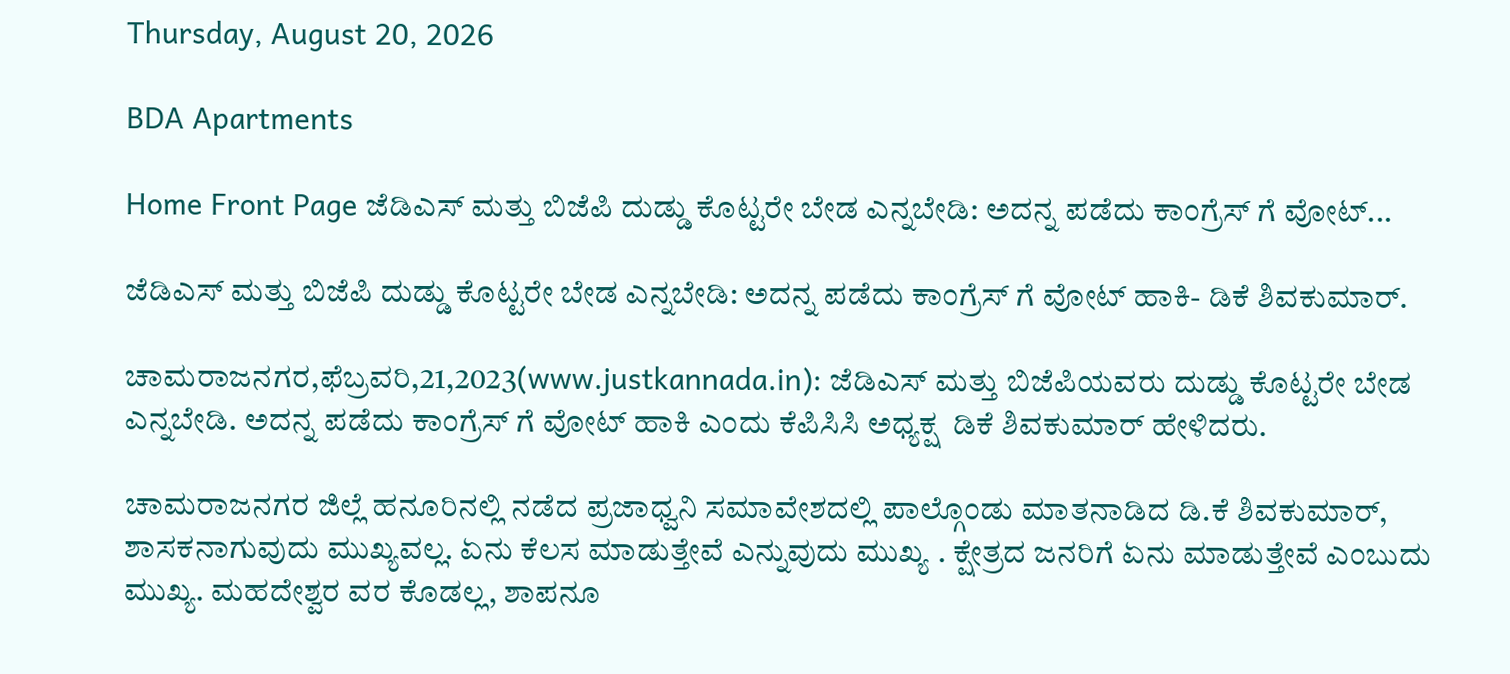Thursday, August 20, 2026

BDA Apartments

Home Front Page ಜೆಡಿಎಸ್ ಮತ್ತು ಬಿಜೆಪಿ ದುಡ್ಡು ಕೊಟ್ಟರೇ ಬೇಡ ಎನ್ನಬೇಡಿ: ಅದನ್ನ ಪಡೆದು ಕಾಂಗ್ರೆಸ್ ಗೆ ವೋಟ್...

ಜೆಡಿಎಸ್ ಮತ್ತು ಬಿಜೆಪಿ ದುಡ್ಡು ಕೊಟ್ಟರೇ ಬೇಡ ಎನ್ನಬೇಡಿ: ಅದನ್ನ ಪಡೆದು ಕಾಂಗ್ರೆಸ್ ಗೆ ವೋಟ್ ಹಾಕಿ- ಡಿಕೆ ಶಿವಕುಮಾರ್.

ಚಾಮರಾಜನಗರ,ಫೆಬ್ರವರಿ,21,2023(www.justkannada.in): ಜೆಡಿಎಸ್ ಮತ್ತು ಬಿಜೆಪಿಯವರು ದುಡ್ಡು ಕೊಟ್ಟರೇ ಬೇಡ ಎನ್ನಬೇಡಿ. ಅದನ್ನ ಪಡೆದು ಕಾಂಗ್ರೆಸ್ ಗೆ ವೋಟ್ ಹಾಕಿ ಎಂದು ಕೆಪಿಸಿಸಿ ಅಧ್ಯಕ್ಷ  ಡಿಕೆ ಶಿವಕುಮಾರ್ ಹೇಳಿದರು.

ಚಾಮರಾಜನಗರ ಜಿಲ್ಲೆ ಹನೂರಿನಲ್ಲಿ ನಡೆದ ಪ್ರಜಾಧ್ವನಿ ಸಮಾವೇಶದಲ್ಲಿ ಪಾಲ್ಗೊಂಡು ಮಾತನಾಡಿದ ಡಿ.ಕೆ ಶಿವಕುಮಾರ್, ಶಾಸಕನಾಗುವುದು ಮುಖ್ಯವಲ್ಲ. ಏನು ಕೆಲಸ ಮಾಡುತ್ತೇವೆ ಎನ್ನುವುದು ಮುಖ್ಯ . ಕ್ಷೇತ್ರದ ಜನರಿಗೆ ಏನು ಮಾಡುತ್ತೇವೆ ಎಂಬುದು ಮುಖ್ಯ. ಮಹದೇಶ್ವರ ವರ ಕೊಡಲ್ಲ, ಶಾಪನೂ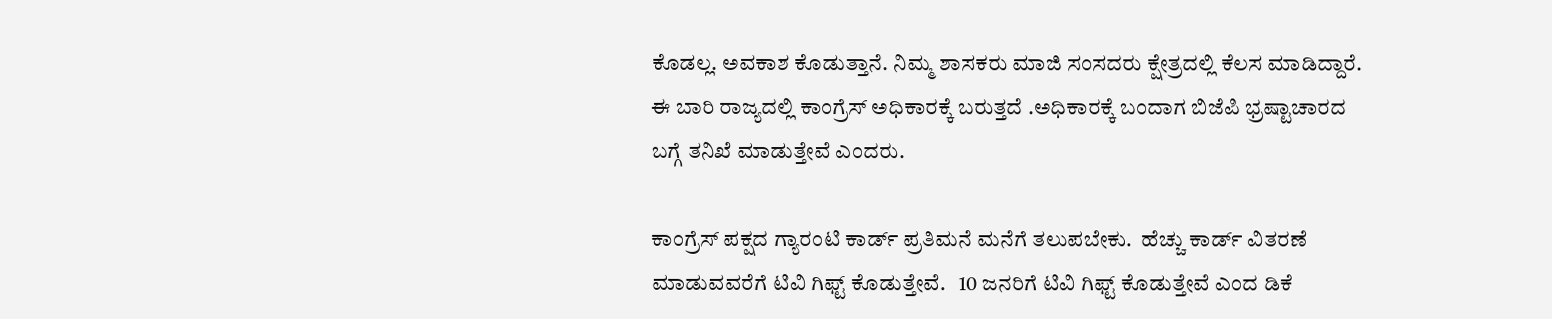ಕೊಡಲ್ಲ. ಅವಕಾಶ ಕೊಡುತ್ತಾನೆ. ನಿಮ್ಮ ಶಾಸಕರು ಮಾಜಿ ಸಂಸದರು ಕ್ಷೇತ್ರದಲ್ಲಿ ಕೆಲಸ ಮಾಡಿದ್ದಾರೆ. ಈ ಬಾರಿ ರಾಜ್ಯದಲ್ಲಿ ಕಾಂಗ್ರೆಸ್ ಅಧಿಕಾರಕ್ಕೆ ಬರುತ್ತದೆ .ಅಧಿಕಾರಕ್ಕೆ ಬಂದಾಗ ಬಿಜೆಪಿ ಭ್ರಷ್ಟಾಚಾರದ ಬಗ್ಗೆ ತನಿಖೆ ಮಾಡುತ್ತೇವೆ ಎಂದರು.

ಕಾಂಗ್ರೆಸ್ ಪಕ್ಷದ ಗ್ಯಾರಂಟಿ ಕಾರ್ಡ್ ಪ್ರತಿಮನೆ ಮನೆಗೆ ತಲುಪಬೇಕು.  ಹೆಚ್ಚು ಕಾರ್ಡ್ ವಿತರಣೆ ಮಾಡುವವರೆಗೆ ಟಿವಿ ಗಿಫ್ಟ್ ಕೊಡುತ್ತೇವೆ.   10 ಜನರಿಗೆ ಟಿವಿ ಗಿಫ್ಟ್ ಕೊಡುತ್ತೇವೆ ಎಂದ ಡಿಕೆ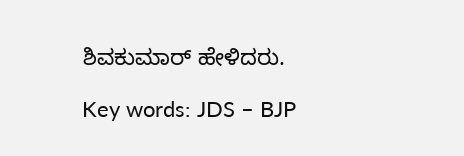ಶಿವಕುಮಾರ್ ಹೇಳಿದರು.

Key words: JDS – BJP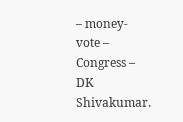– money- vote – Congress – DK Shivakumar.